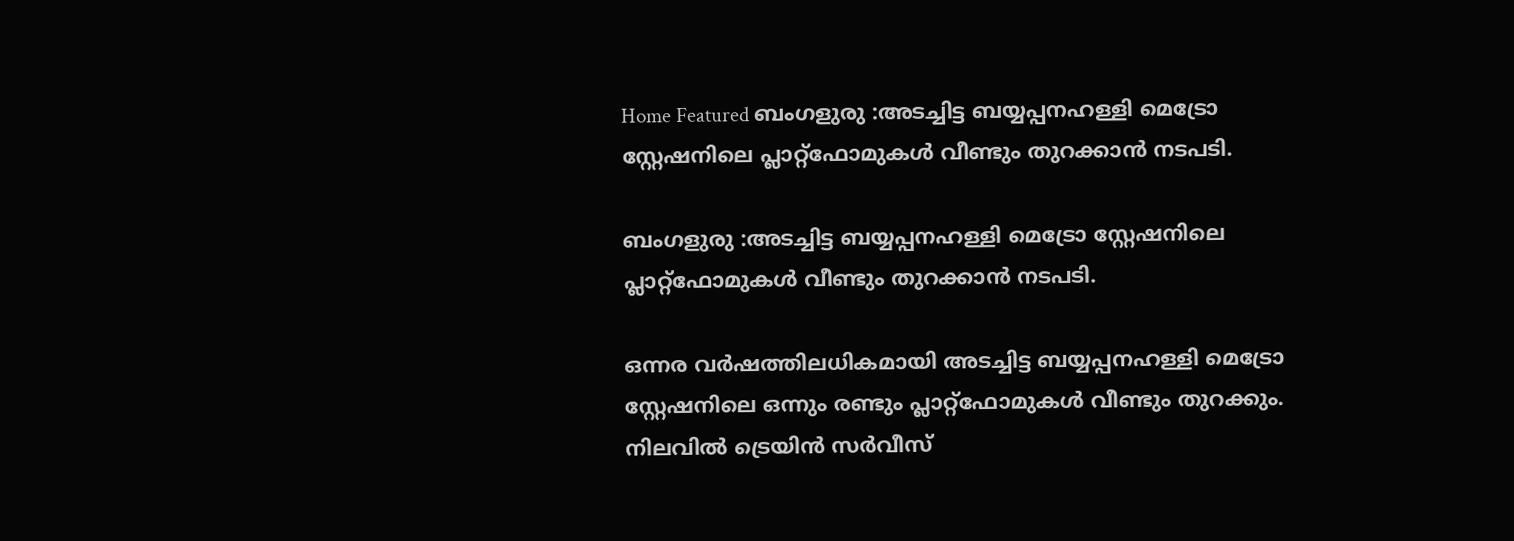Home Featured ബംഗളുരു :അടച്ചിട്ട ബയ്യപ്പനഹള്ളി മെട്രോ സ്റ്റേഷനിലെ പ്ലാറ്റ്ഫോമുകൾ വീണ്ടും തുറക്കാൻ നടപടി.

ബംഗളുരു :അടച്ചിട്ട ബയ്യപ്പനഹള്ളി മെട്രോ സ്റ്റേഷനിലെ പ്ലാറ്റ്ഫോമുകൾ വീണ്ടും തുറക്കാൻ നടപടി.

ഒന്നര വർഷത്തിലധികമായി അടച്ചിട്ട ബയ്യപ്പനഹള്ളി മെട്രോ സ്റ്റേഷനിലെ ഒന്നും രണ്ടും പ്ലാറ്റ്ഫോമുകൾ വീണ്ടും തുറക്കും. നിലവിൽ ട്രെയിൻ സർവീസ്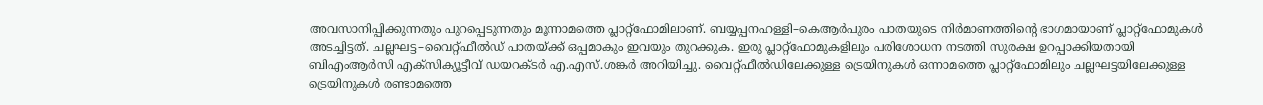അവസാനിപ്പിക്കുന്നതും പുറപ്പെടുന്നതും മൂന്നാമത്തെ പ്ലാറ്റ്ഫോമിലാണ്. ബയ്യപ്പനഹള്ളി–കെആർപുരം പാതയുടെ നിർമാണത്തിന്റെ ഭാഗമായാണ് പ്ലാറ്റ്ഫോമുകൾ അടച്ചിട്ടത്. ചല്ലഘട്ട–വൈറ്റ്ഫീൽഡ് പാതയ്ക്ക് ഒപ്പമാകും ഇവയും തുറക്കുക. ഇരു പ്ലാറ്റ്ഫോമുകളിലും പരിശോധന നടത്തി സുരക്ഷ ഉറപ്പാക്കിയതായി ബിഎംആർസി എക്സിക്യൂട്ടീവ് ഡയറക്ടർ എ.എസ്.ശങ്കർ അറിയിച്ചു. വൈറ്റ്ഫീൽഡിലേക്കുള്ള ട്രെയിനുകൾ ഒന്നാമത്തെ പ്ലാറ്റ്ഫോമിലും ചല്ലഘട്ടയിലേക്കുള്ള ട്രെയിനുകൾ രണ്ടാമത്തെ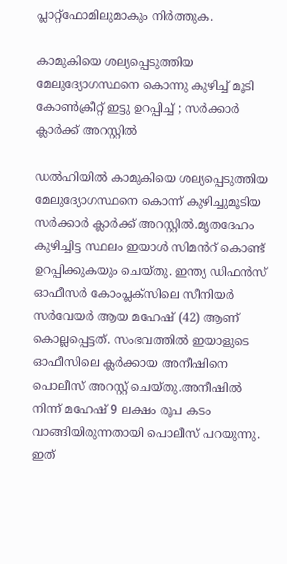പ്ലാറ്റ്ഫോമിലുമാകും നിർത്തുക.

കാമുകിയെ ശല്യപ്പെടുത്തിയ മേലുദ്യോഗസ്ഥനെ കൊന്നു കുഴിച്ച്‌ മൂടി കോണ്‍ക്രീറ്റ് ഇട്ടു ഉറപ്പിച്ച്‌ ; സര്‍ക്കാര്‍ ക്ലാര്‍ക്ക് അറസ്റ്റില്‍

ഡല്‍ഹിയില്‍ കാമുകിയെ ശല്യപ്പെടുത്തിയ മേലുദ്യോഗസ്ഥനെ കൊന്ന് കുഴിച്ചുമൂടിയ സര്‍ക്കാര്‍ ക്ലാര്‍ക്ക് അറസ്റ്റില്‍.മൃതദേഹം കുഴിച്ചിട്ട സ്ഥലം ഇയാള്‍ സിമൻറ് കൊണ്ട് ഉറപ്പിക്കുകയും ചെയ്തു. ഇന്ത്യ ഡിഫന്‍സ് ഓഫീസര്‍ കോംപ്ലക്സിലെ സീനിയര്‍ സര്‍വേയര്‍ ആയ മഹേഷ് (42) ആണ് കൊല്ലപ്പെട്ടത്. സംഭവത്തില്‍ ഇയാളുടെ ഓഫീസിലെ ക്ലര്‍ക്കായ അനീഷിനെ പൊലീസ് അറസ്റ്റ് ചെയ്‌തു.അനീഷില്‍ നിന്ന് മഹേഷ് 9 ലക്ഷം രൂപ കടം വാങ്ങിയിരുന്നതായി പൊലീസ് പറയുന്നു. ഇത്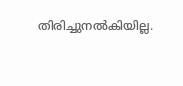തിരിച്ചുനല്‍കിയില്ല.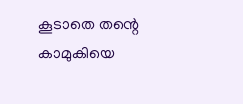കൂടാതെ തന്റെ കാമുകിയെ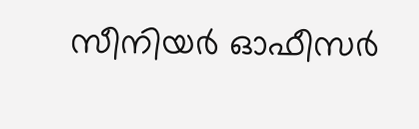സീനിയര്‍ ഓഫീസര്‍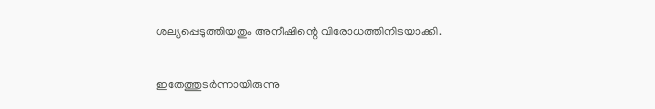ശല്യപ്പെടുത്തിയതും അനീഷിന്റെ വിരോധത്തിനിടയാക്കി.

ഇതേത്തുടര്‍ന്നായിരുന്നു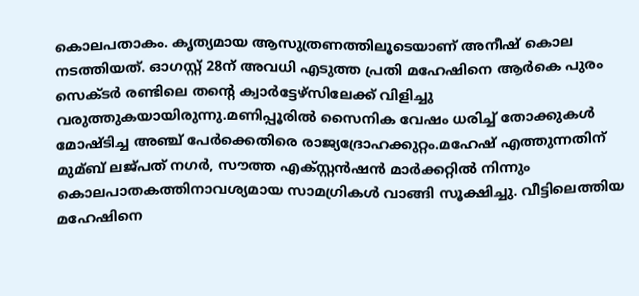കൊലപതാകം. കൃത്യമായ ആസുത്രണത്തിലൂടെയാണ് അനീഷ് കൊല നടത്തിയത്. ഓഗസ്റ്റ് 28ന് അവധി എടുത്ത പ്രതി മഹേഷിനെ ആര്‍കെ പുരം സെക്ടര്‍ രണ്ടിലെ തന്റെ ക്വാര്‍ട്ടേഴ്‌സിലേക്ക് വിളിച്ചു വരുത്തുകയായിരുന്നു.മണിപ്പൂരില്‍ സൈനിക വേഷം ധരിച്ച്‌ തോക്കുകള്‍ മോഷ്ടിച്ച അഞ്ച് പേര്‍ക്കെതിരെ രാജ്യദ്രോഹക്കുറ്റം.മഹേഷ് എത്തുന്നതിന് മുമ്ബ് ലജ്പത് നഗര്‍, സൗത്ത എക്സ്റ്റൻഷൻ മാര്‍ക്കറ്റില്‍ നിന്നും കൊലപാതകത്തിനാവശ്യമായ സാമഗ്രികള്‍ വാങ്ങി സൂക്ഷിച്ചു. വീട്ടിലെത്തിയ മഹേഷിനെ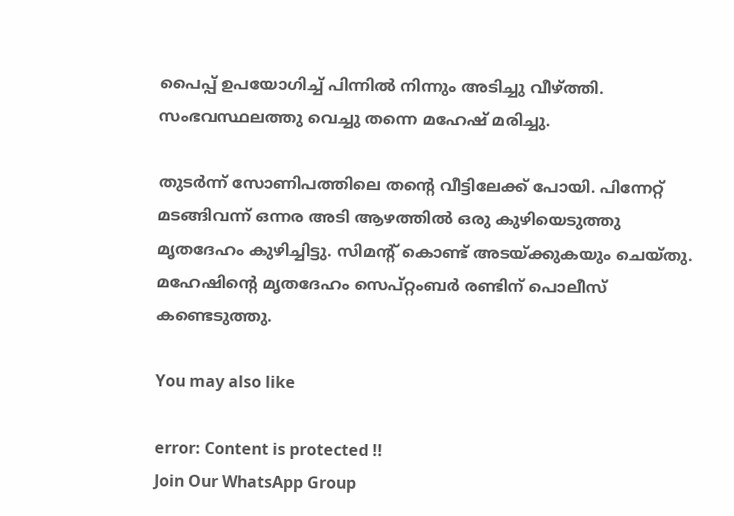പൈപ്പ് ഉപയോഗിച്ച്‌ പിന്നില്‍ നിന്നും അടിച്ചു വീഴ്ത്തി. സംഭവസ്ഥലത്തു വെച്ചു തന്നെ മഹേഷ് മരിച്ചു.

തുടര്‍ന്ന് സോണിപത്തിലെ തന്റെ വീട്ടിലേക്ക് പോയി. പിന്നേറ്റ് മടങ്ങിവന്ന് ഒന്നര അടി ആഴത്തില്‍ ഒരു കുഴിയെടുത്തു മൃതദേഹം കുഴിച്ചിട്ടു. സിമന്റ് കൊണ്ട് അടയ്ക്കുകയും ചെയ്തു. മഹേഷിന്റെ മൃതദേഹം സെപ്‌റ്റംബര്‍ രണ്ടിന് പൊലീസ് കണ്ടെടുത്തു.

You may also like

error: Content is protected !!
Join Our WhatsApp Group